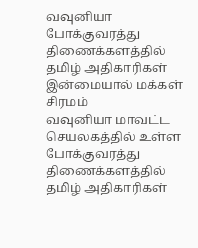வவுனியா போக்குவரத்து திணைக்களத்தில் தமிழ் அதிகாரிகள் இன்மையால் மக்கள் சிரமம்
வவுனியா மாவட்ட செயலகத்தில் உள்ள போக்குவரத்து திணைக்களத்தில் தமிழ் அதிகாரிகள்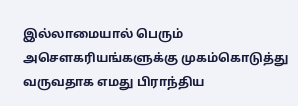இல்லாமையால் பெரும் அசௌகரியங்களுக்கு முகம்கொடுத்து வருவதாக எமது பிராந்திய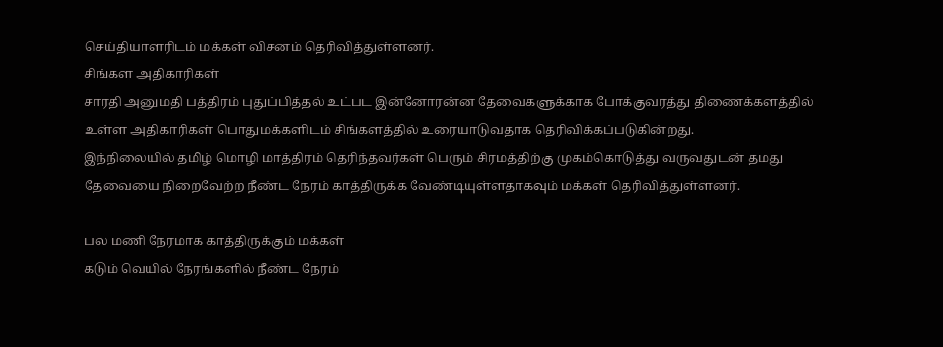செய்தியாளரிடம் மக்கள் விசனம் தெரிவித்துள்ளனர்.
சிங்கள அதிகாரிகள்
சாரதி அனுமதி பத்திரம் புதுப்பித்தல் உட்பட இன்னோரன்ன தேவைகளுக்காக போக்குவரத்து திணைக்களத்தில் உள்ள அதிகாரிகள் பொதுமக்களிடம் சிங்களத்தில் உரையாடுவதாக தெரிவிக்கப்படுகின்றது.
இந்நிலையில் தமிழ் மொழி மாத்திரம் தெரிந்தவர்கள் பெரும் சிரமத்திற்கு முகம்கொடுத்து வருவதுடன் தமது தேவையை நிறைவேற்ற நீண்ட நேரம் காத்திருக்க வேண்டியுள்ளதாகவும் மக்கள் தெரிவித்துள்ளனர்.

பல மணி நேரமாக காத்திருக்கும் மக்கள்
கடும் வெயில் நேரங்களில் நீண்ட நேரம்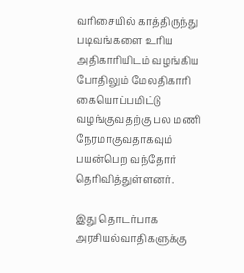வரிசையில் காத்திருந்து படிவங்களை உரிய அதிகாரியிடம் வழங்கிய போதிலும் மேலதிகாரி கையொப்பமிட்டு வழங்குவதற்கு பல மணி நேரமாகுவதாகவும் பயன்பெற வந்தோர் தெரிவித்துள்ளனர்.

இது தொடர்பாக அரசியல்வாதிகளுக்கு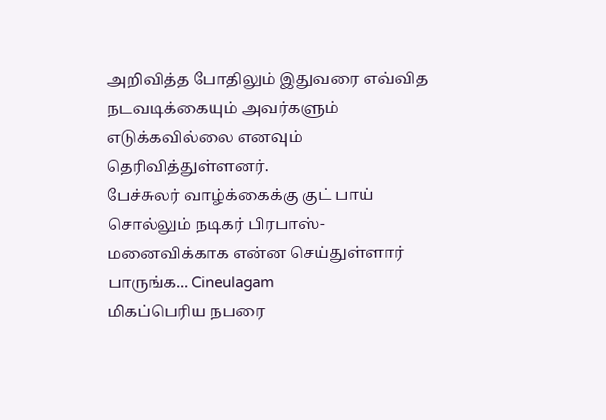அறிவித்த போதிலும் இதுவரை எவ்வித
நடவடிக்கையும் அவர்களும் எடுக்கவில்லை எனவும் தெரிவித்துள்ளனர்.
பேச்சுலர் வாழ்க்கைக்கு குட் பாய் சொல்லும் நடிகர் பிரபாஸ்- மனைவிக்காக என்ன செய்துள்ளார் பாருங்க... Cineulagam
மிகப்பெரிய நபரை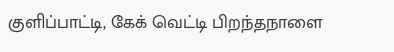குளிப்பாட்டி, கேக் வெட்டி பிறந்தநாளை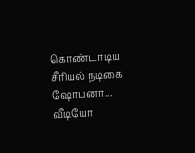கொண்டாடிய சீரியல் நடிகை ஷோபனா... வீடியோ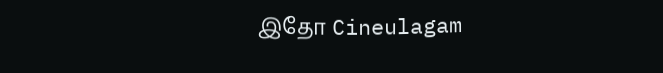இதோ Cineulagam